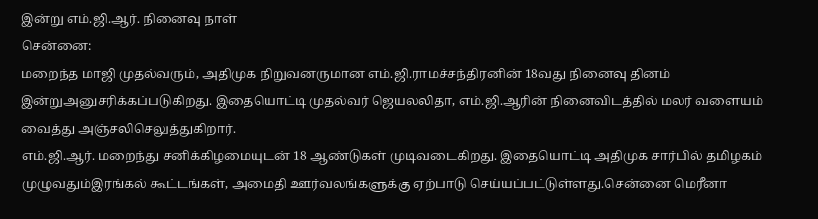இன்று எம்.ஜி.ஆர். நினைவு நாள்
சென்னை:
மறைந்த மாஜி முதல்வரும், அதிமுக நிறுவனருமான எம்.ஜி.ராமச்சந்திரனின் 18வது நினைவு தினம் இன்றுஅனுசரிக்கப்படுகிறது. இதையொட்டி முதல்வர் ஜெயலலிதா, எம்.ஜி.ஆரின் நினைவிடத்தில் மலர் வளையம் வைத்து அஞ்சலிசெலுத்துகிறார்.
எம்.ஜி.ஆர். மறைந்து சனிக்கிழமையுடன் 18 ஆண்டுகள் முடிவடைகிறது. இதையொட்டி அதிமுக சார்பில் தமிழகம் முழுவதும்இரங்கல் கூட்டங்கள், அமைதி ஊர்வலங்களுக்கு ஏற்பாடு செய்யப்பட்டுள்ளது.சென்னை மெரீனா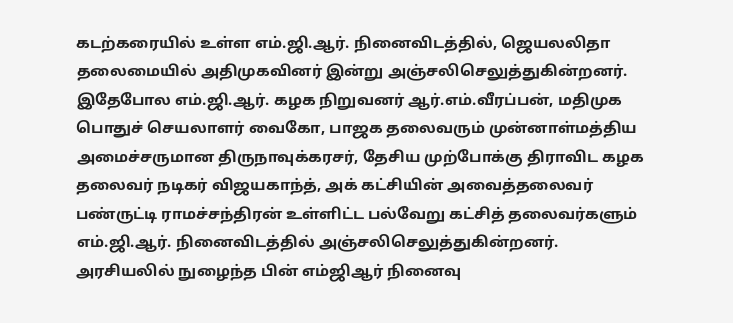கடற்கரையில் உள்ள எம்.ஜி.ஆர். நினைவிடத்தில், ஜெயலலிதா தலைமையில் அதிமுகவினர் இன்று அஞ்சலிசெலுத்துகின்றனர்.
இதேபோல எம்.ஜி.ஆர். கழக நிறுவனர் ஆர்.எம்.வீரப்பன், மதிமுக பொதுச் செயலாளர் வைகோ, பாஜக தலைவரும் முன்னாள்மத்திய அமைச்சருமான திருநாவுக்கரசர், தேசிய முற்போக்கு திராவிட கழக தலைவர் நடிகர் விஜயகாந்த், அக் கட்சியின் அவைத்தலைவர் பண்ருட்டி ராமச்சந்திரன் உள்ளிட்ட பல்வேறு கட்சித் தலைவர்களும் எம்.ஜி.ஆர். நினைவிடத்தில் அஞ்சலிசெலுத்துகின்றனர்.
அரசியலில் நுழைந்த பின் எம்ஜிஆர் நினைவு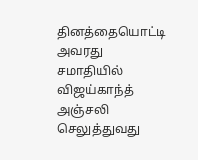தினத்தையொட்டி அவரது சமாதியில் விஜய்காந்த் அஞ்சலி செலுத்துவது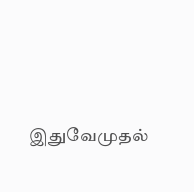இதுவேமுதல்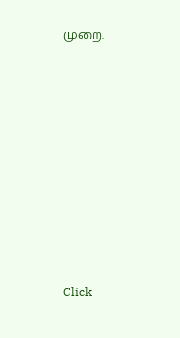முறை.












Click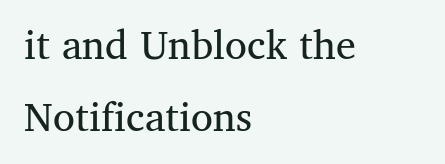it and Unblock the Notifications